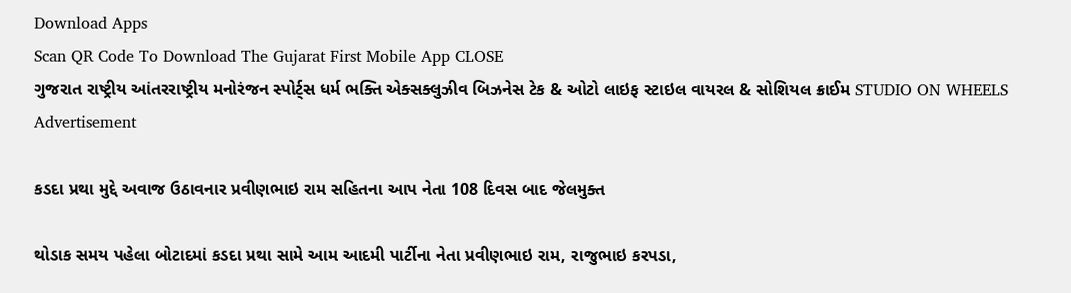Download Apps
Scan QR Code To Download The Gujarat First Mobile App CLOSE
ગુજરાત રાષ્ટ્રીય આંતરરાષ્ટ્રીય મનોરંજન સ્પોર્ટ્સ ધર્મ ભક્તિ એક્સક્લુઝીવ બિઝનેસ ટેક & ઓટો લાઇફ સ્ટાઇલ વાયરલ & સોશિયલ ક્રાઈમ STUDIO ON WHEELS
Advertisement

કડદા પ્રથા મુદ્દે અવાજ ઉઠાવનાર પ્રવીણભાઇ રામ સહિતના આપ નેતા 108 દિવસ બાદ જેલમુક્ત

થોડાક સમય પહેલા બોટાદમાં કડદા પ્રથા સામે આમ આદમી પાર્ટીના નેતા પ્રવીણભાઇ રામ, રાજુભાઇ કરપડા,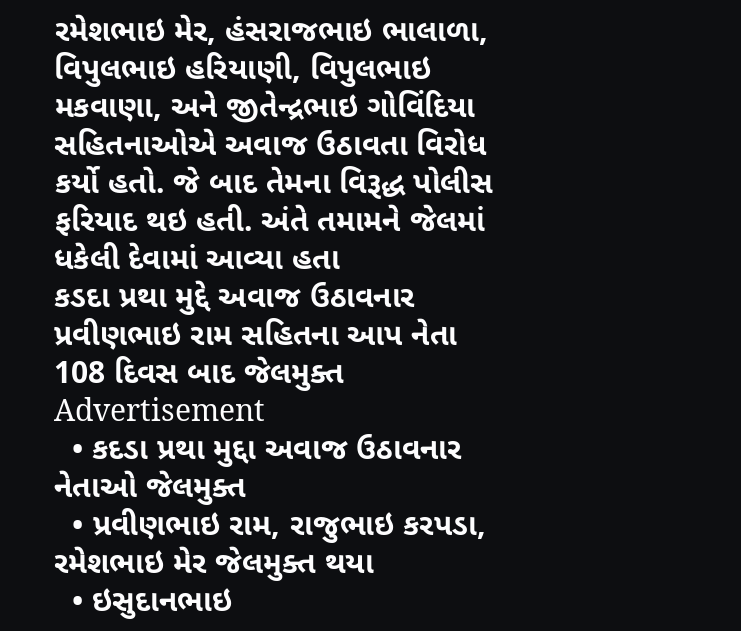રમેશભાઇ મેર, હંસરાજભાઇ ભાલાળા, વિપુલભાઇ હરિયાણી, વિપુલભાઇ મકવાણા, અને જીતેન્દ્રભાઇ ગોવિંદિયા સહિતનાઓએ અવાજ ઉઠાવતા વિરોધ કર્યો હતો. જે બાદ તેમના વિરૂદ્ધ પોલીસ ફરિયાદ થઇ હતી. અંતે તમામને જેલમાં ધકેલી દેવામાં આવ્યા હતા
કડદા પ્રથા મુદ્દે અવાજ ઉઠાવનાર પ્રવીણભાઇ રામ સહિતના આપ નેતા 108 દિવસ બાદ જેલમુક્ત
Advertisement
  • કદડા પ્રથા મુદ્દા અવાજ ઉઠાવનાર નેતાઓ જેલમુક્ત
  • પ્રવીણભાઇ રામ, રાજુભાઇ કરપડા, રમેશભાઇ મેર જેલમુક્ત થયા
  • ઇસુદાનભાઇ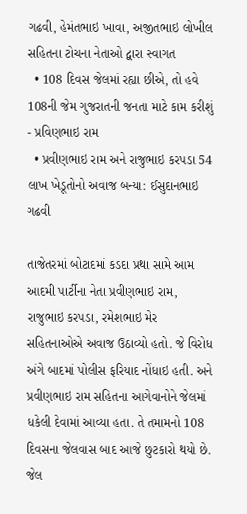ગઢવી, હેમંતભાઇ ખાવા, અજીતભાઇ લોખીલ સહિતના ટોચના નેતાઓ દ્વારા સ્વાગત
  • 108 દિવસ જેલમાં રહ્યા છીએ, તો હવે 108ની જેમ ગુજરાતની જનતા માટે કામ કરીશું - પ્રવિણભાઇ રામ
  • પ્રવીણભાઇ રામ અને રાજુભાઇ કરપડા 54 લાખ ખેડૂતોનો અવાજ બન્યા: ઈસુદાનભાઇ ગઢવી

તાજેતરમાં બોટાદમાં કડદા પ્રથા સામે આમ આદમી પાર્ટીના નેતા પ્રવીણભાઇ રામ, રાજુભાઇ કરપડા, રમેશભાઇ મેર સહિતનાઓએ અવાજ ઉઠાવ્યો હતો. જે વિરોધ અંગે બાદમાં પોલીસ ફરિયાદ નોંધાઇ હતી. અને પ્રવીણભાઇ રામ સહિતના આગેવાનોને જેલમાં ધકેલી દેવામાં આવ્યા હતા. તે તમામનો 108 દિવસના જેલવાસ બાદ આજે છુટકારો થયો છે. જેલ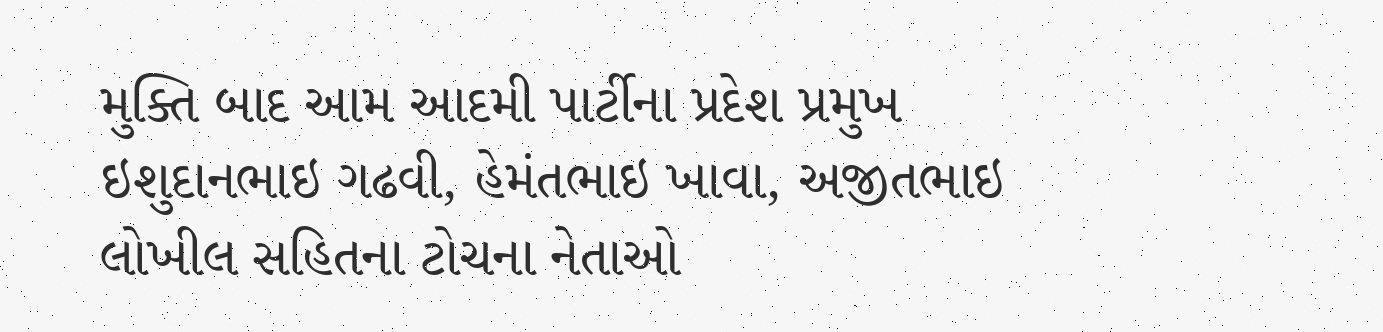મુક્તિ બાદ આમ આદમી પાર્ટીના પ્રદેશ પ્રમુખ ઇશુદાનભાઇ ગઢવી, હેમંતભાઇ ખાવા, અજીતભાઇ લોખીલ સહિતના ટોચના નેતાઓ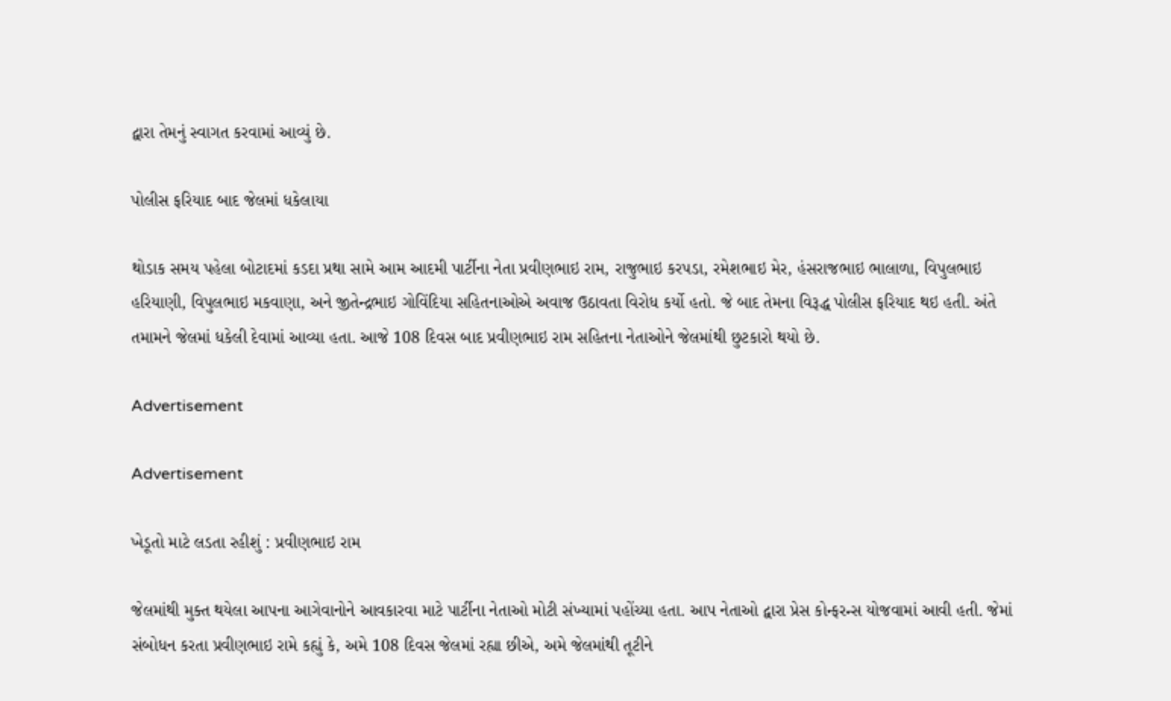દ્વારા તેમનું સ્વાગત કરવામાં આવ્યું છે.

પોલીસ ફરિયાદ બાદ જેલમાં ધકેલાયા

થોડાક સમય પહેલા બોટાદમાં કડદા પ્રથા સામે આમ આદમી પાર્ટીના નેતા પ્રવીણભાઇ રામ, રાજુભાઇ કરપડા, રમેશભાઇ મેર, હંસરાજભાઇ ભાલાળા, વિપુલભાઇ હરિયાણી, વિપુલભાઇ મકવાણા, અને જીતેન્દ્રભાઇ ગોવિંદિયા સહિતનાઓએ અવાજ ઉઠાવતા વિરોધ કર્યો હતો. જે બાદ તેમના વિરૂદ્ધ પોલીસ ફરિયાદ થઇ હતી. અંતે તમામને જેલમાં ધકેલી દેવામાં આવ્યા હતા. આજે 108 દિવસ બાદ પ્રવીણભાઇ રામ સહિતના નેતાઓને જેલમાંથી છુટકારો થયો છે.

Advertisement

Advertisement

ખેડૂતો માટે લડતા રહીશું : પ્રવીણભાઇ રામ

જેલમાંથી મુક્ત થયેલા આપના આગેવાનોને આવકારવા માટે પાર્ટીના નેતાઓ મોટી સંખ્યામાં પહોંચ્યા હતા. આપ નેતાઓ દ્વારા પ્રેસ કોન્ફરન્સ યોજવામાં આવી હતી. જેમાં સંબોધન કરતા પ્રવીણભાઇ રામે કહ્યું કે, અમે 108 દિવસ જેલમાં રહ્યા છીએ, અમે જેલમાંથી તૂટીને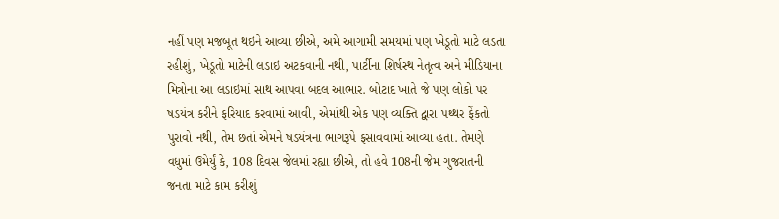નહીં પણ મજબૂત થઇને આવ્યા છીએ, અમે આગામી સમયમાં પણ ખેડૂતો માટે લડતા રહીશું, ખેડૂતો માટેની લડાઇ અટકવાની નથી, પાર્ટીના શિર્ષસ્થ નેતૃત્વ અને મીડિયાના મિત્રોના આ લડાઇમાં સાથ આપવા બદલ આભાર. બોટાદ ખાતે જે પણ લોકો પર ષડયંત્ર કરીને ફરિયાદ કરવામાં આવી, એમાંથી એક પણ વ્યક્તિ દ્વારા પથ્થર ફેંકતો પુરાવો નથી, તેમ છતાં એમને ષડયંત્રના ભાગરૂપે ફસાવવામાં આવ્યા હતા. તેમણે વધુમાં ઉમેર્યું કે, 108 દિવસ જેલમાં રહ્યા છીએ, તો હવે 108ની જેમ ગુજરાતની જનતા માટે કામ કરીશું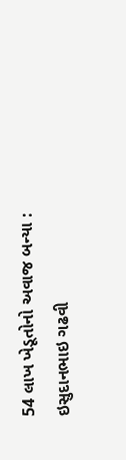54 લાખ ખેડૂતોનો અવાજ બન્યા : ઇસુદાનભાઇ ગઢવી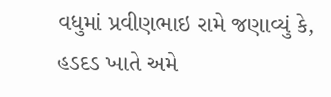વધુમાં પ્રવીણભાઇ રામે જણાવ્યું કે, હડદડ ખાતે અમે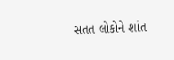સતત લોકોને શાંત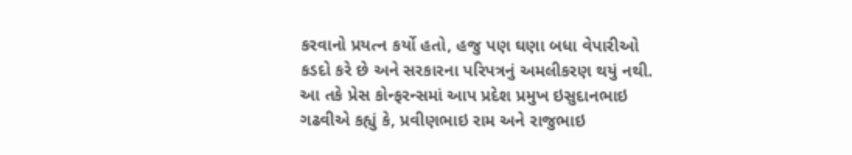કરવાનો પ્રયત્ન કર્યો હતો, હજુ પણ ઘણા બધા વેપારીઓ કડદો કરે છે અને સરકારના પરિપત્રનું અમલીકરણ થયું નથી. આ તકે પ્રેસ કોન્ફરન્સમાં આપ પ્રદેશ પ્રમુખ ઇસુદાનભાઇ ગઢવીએ કહ્યું કે, પ્રવીણભાઇ રામ અને રાજુભાઇ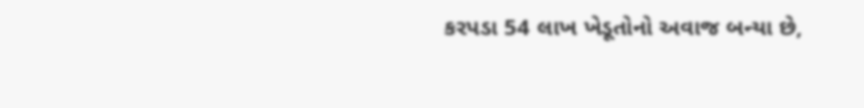કરપડા 54 લાખ ખેડૂતોનો અવાજ બન્યા છે,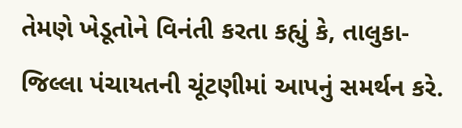તેમણે ખેડૂતોને વિનંતી કરતા કહ્યું કે, તાલુકા-જિલ્લા પંચાયતની ચૂંટણીમાં આપનું સમર્થન કરે.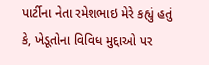પાર્ટીના નેતા રમેશભાઇ મેરે કહ્યું હતું કે, ખેડૂતોના વિવિધ મુદ્દાઓ પર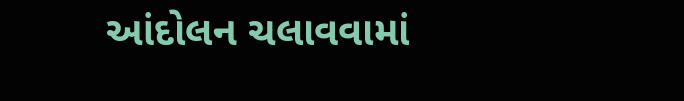આંદોલન ચલાવવામાં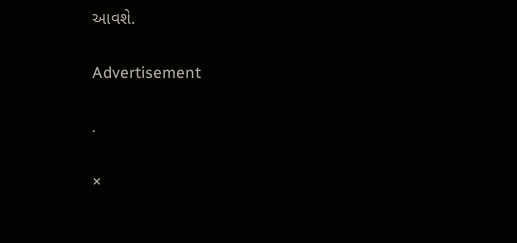આવશે.

Advertisement

.

×